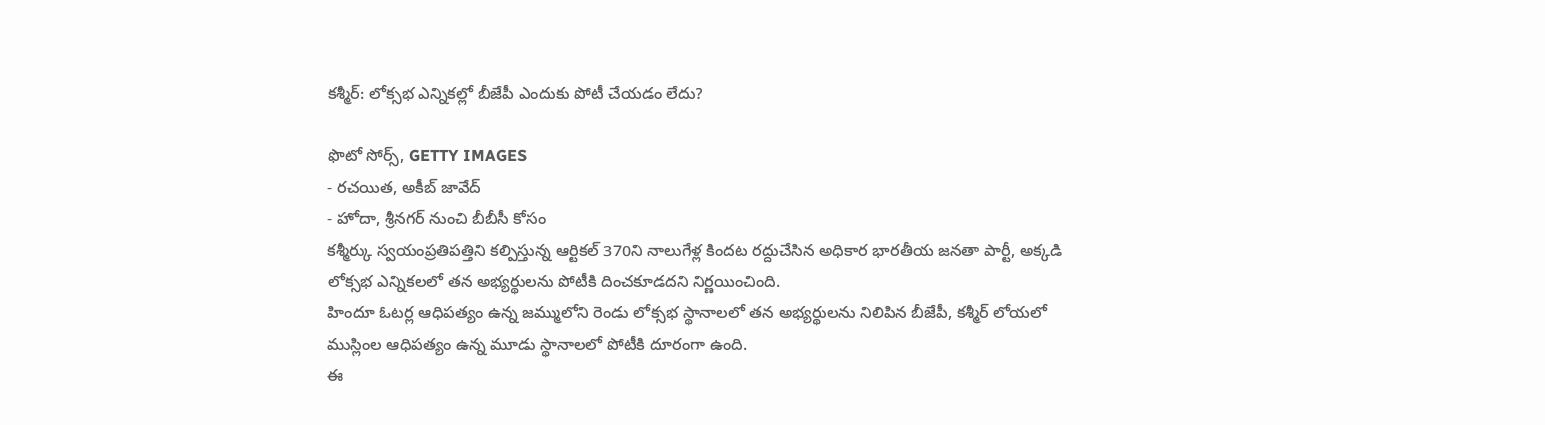కశ్మీర్: లోక్సభ ఎన్నికల్లో బీజేపీ ఎందుకు పోటీ చేయడం లేదు?

ఫొటో సోర్స్, GETTY IMAGES
- రచయిత, అకీబ్ జావేద్
- హోదా, శ్రీనగర్ నుంచి బీబీసీ కోసం
కశ్మీర్కు స్వయంప్రతిపత్తిని కల్పిస్తున్న ఆర్టికల్ 370ని నాలుగేళ్ల కిందట రద్దుచేసిన అధికార భారతీయ జనతా పార్టీ, అక్కడి లోక్సభ ఎన్నికలలో తన అభ్యర్థులను పోటీకి దించకూడదని నిర్ణయించింది.
హిందూ ఓటర్ల ఆధిపత్యం ఉన్న జమ్ములోని రెండు లోక్సభ స్థానాలలో తన అభ్యర్థులను నిలిపిన బీజేపీ, కశ్మీర్ లోయలో ముస్లింల ఆధిపత్యం ఉన్న మూడు స్థానాలలో పోటీకి దూరంగా ఉంది.
ఈ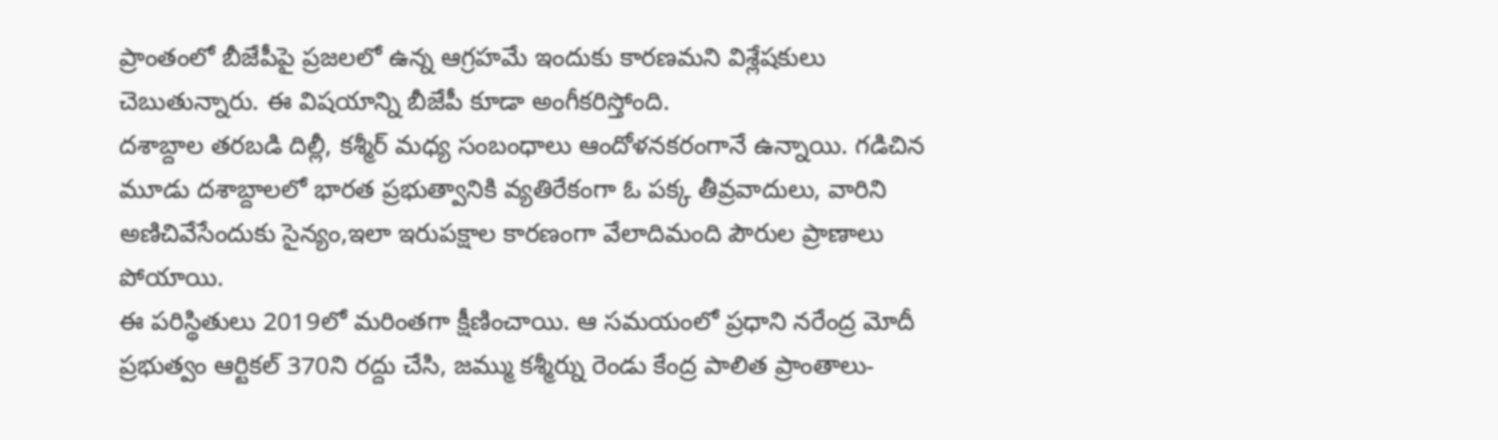ప్రాంతంలో బీజేపీపై ప్రజలలో ఉన్న ఆగ్రహమే ఇందుకు కారణమని విశ్లేషకులు చెబుతున్నారు. ఈ విషయాన్ని బీజేపీ కూడా అంగీకరిస్తోంది.
దశాబ్దాల తరబడి దిల్లీ, కశ్మీర్ మధ్య సంబంధాలు ఆందోళనకరంగానే ఉన్నాయి. గడిచిన మూడు దశాబ్దాలలో భారత ప్రభుత్వానికి వ్యతిరేకంగా ఓ పక్క తీవ్రవాదులు, వారిని అణిచివేసేందుకు సైన్యం,ఇలా ఇరుపక్షాల కారణంగా వేలాదిమంది పౌరుల ప్రాణాలు పోయాయి.
ఈ పరిస్థితులు 2019లో మరింతగా క్షీణించాయి. ఆ సమయంలో ప్రధాని నరేంద్ర మోదీ ప్రభుత్వం ఆర్టికల్ 370ని రద్దు చేసి, జమ్ము కశ్మీర్ను రెండు కేంద్ర పాలిత ప్రాంతాలు-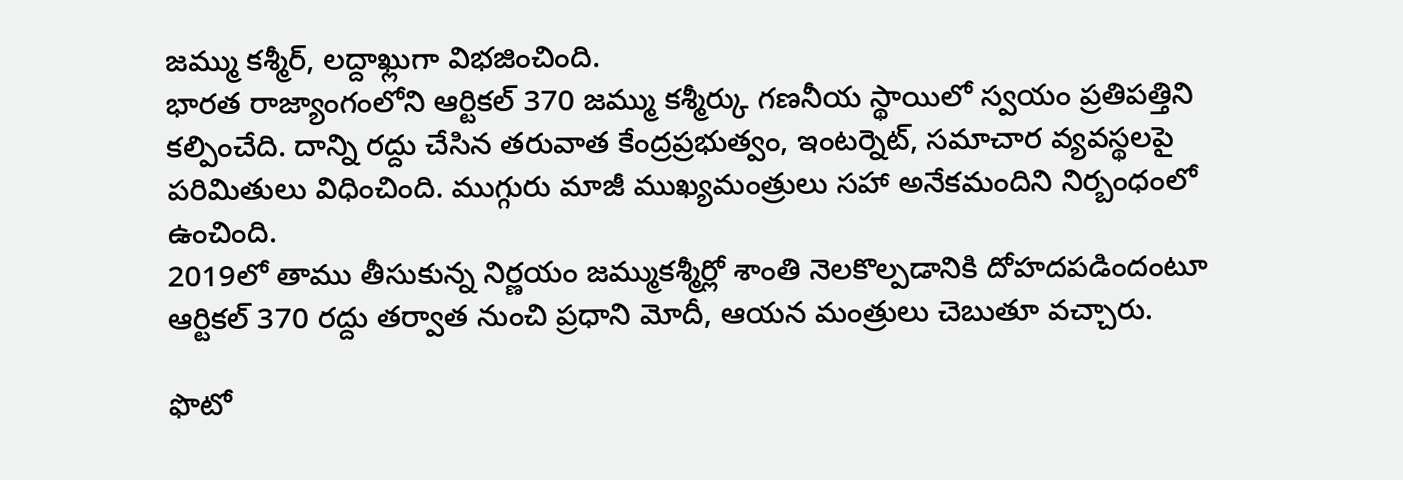జమ్ము కశ్మీర్, లద్దాఖ్లుగా విభజించింది.
భారత రాజ్యాంగంలోని ఆర్టికల్ 370 జమ్ము కశ్మీర్కు గణనీయ స్థాయిలో స్వయం ప్రతిపత్తిని కల్పించేది. దాన్ని రద్దు చేసిన తరువాత కేంద్రప్రభుత్వం, ఇంటర్నెట్, సమాచార వ్యవస్థలపై పరిమితులు విధించింది. ముగ్గురు మాజీ ముఖ్యమంత్రులు సహా అనేకమందిని నిర్బంధంలో ఉంచింది.
2019లో తాము తీసుకున్న నిర్ణయం జమ్ముకశ్మీర్లో శాంతి నెలకొల్పడానికి దోహదపడిందంటూ ఆర్టికల్ 370 రద్దు తర్వాత నుంచి ప్రధాని మోదీ, ఆయన మంత్రులు చెబుతూ వచ్చారు.

ఫొటో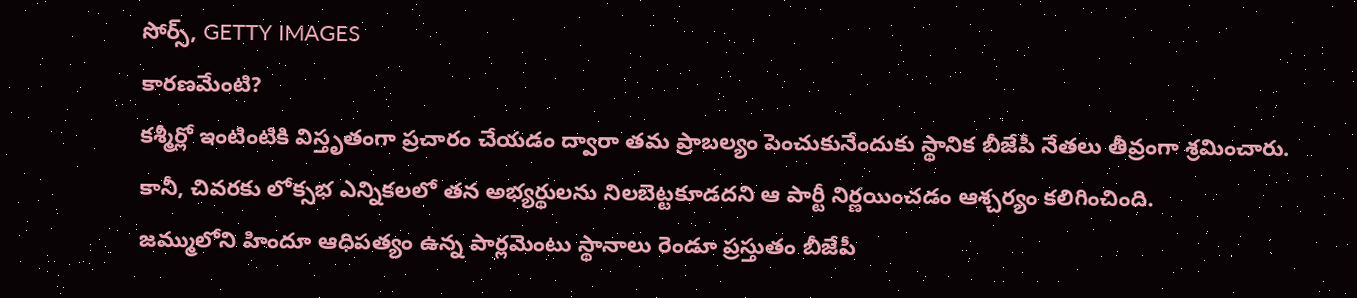సోర్స్, GETTY IMAGES
కారణమేంటి?
కశ్మీర్లో ఇంటింటికి విస్తృతంగా ప్రచారం చేయడం ద్వారా తమ ప్రాబల్యం పెంచుకునేందుకు స్థానిక బీజేపీ నేతలు తీవ్రంగా శ్రమించారు.
కానీ, చివరకు లోక్సభ ఎన్నికలలో తన అభ్యర్థులను నిలబెట్టకూడదని ఆ పార్టీ నిర్ణయించడం ఆశ్చర్యం కలిగించింది.
జమ్ములోని హిందూ ఆధిపత్యం ఉన్న పార్లమెంటు స్థానాలు రెండూ ప్రస్తుతం బీజేపీ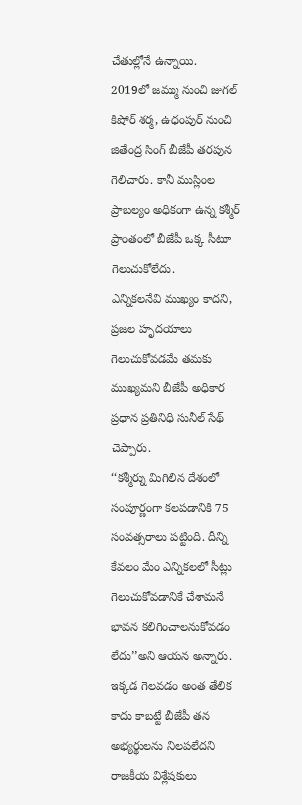చేతుల్లోనే ఉన్నాయి.
2019లో జమ్ము నుంచి జుగల్ కిషోర్ శర్మ, ఉధంపుర్ నుంచి జితేంద్ర సింగ్ బీజేపీ తరపున గెలిచారు. కానీ ముస్లింల ప్రాబల్యం అధికంగా ఉన్న కశ్మీర్ ప్రాంతంలో బీజేపీ ఒక్క సీటూ గెలుచుకోలేదు.
ఎన్నికలనేవి ముఖ్యం కాదని, ప్రజల హృదయాలు గెలుచుకోవడమే తమకు ముఖ్యమని బీజేపీ అధికార ప్రధాన ప్రతినిధి సునీల్ సేథ్ చెప్పారు.
‘‘కశ్మీర్ను మిగిలిన దేశంలో సంపూర్ణంగా కలపడానికి 75 సంవత్సరాలు పట్టింది. దీన్ని కేవలం మేం ఎన్నికలలో సీట్లు గెలుచుకోవడానికే చేశామనే భావన కలిగించాలనుకోవడం లేదు’’అని ఆయన అన్నారు.
ఇక్కడ గెలవడం అంత తేలిక కాదు కాబట్టే బీజేపీ తన అభ్యర్థులను నిలపలేదని రాజకీయ విశ్లేషకులు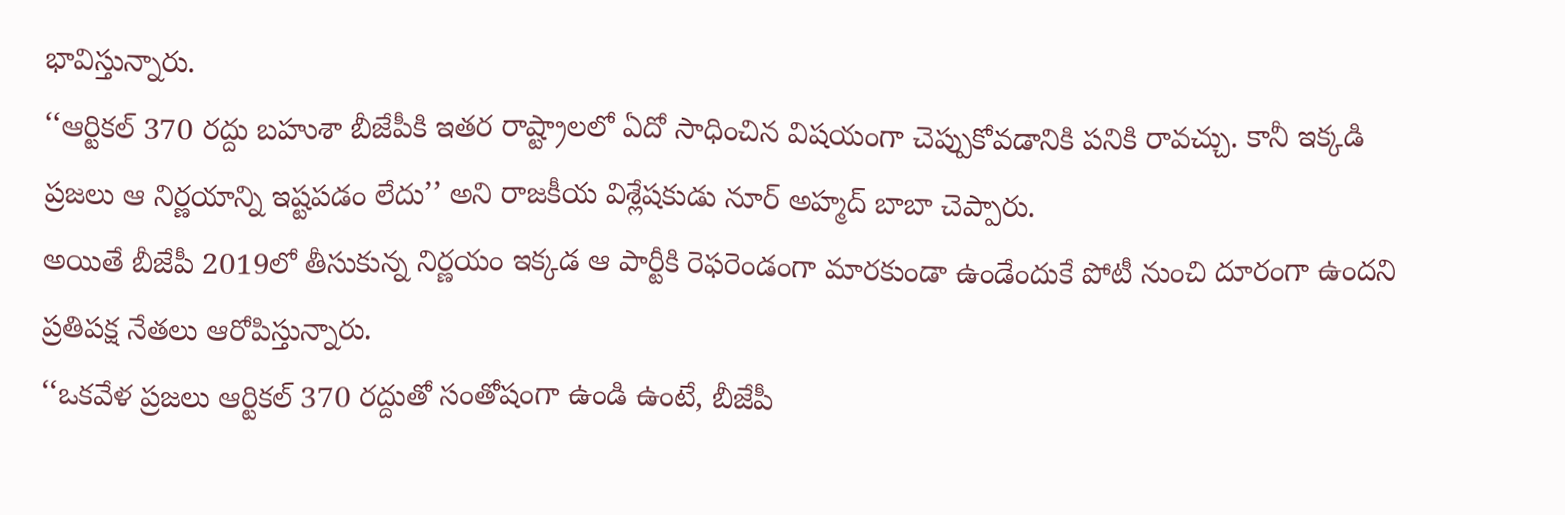భావిస్తున్నారు.
‘‘ఆర్టికల్ 370 రద్దు బహుశా బీజేపీకి ఇతర రాష్ట్రాలలో ఏదో సాధించిన విషయంగా చెప్పుకోవడానికి పనికి రావచ్చు. కానీ ఇక్కడి ప్రజలు ఆ నిర్ణయాన్ని ఇష్టపడం లేదు’’ అని రాజకీయ విశ్లేషకుడు నూర్ అహ్మద్ బాబా చెప్పారు.
అయితే బీజేపీ 2019లో తీసుకున్న నిర్ణయం ఇక్కడ ఆ పార్టీకి రెఫరెండంగా మారకుండా ఉండేందుకే పోటీ నుంచి దూరంగా ఉందని ప్రతిపక్ష నేతలు ఆరోపిస్తున్నారు.
‘‘ఒకవేళ ప్రజలు ఆర్టికల్ 370 రద్దుతో సంతోషంగా ఉండి ఉంటే, బీజేపీ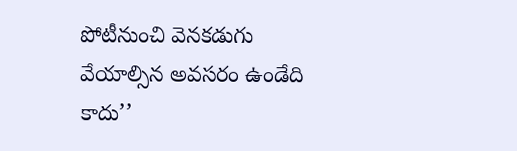పోటీనుంచి వెనకడుగు వేయాల్సిన అవసరం ఉండేది కాదు’’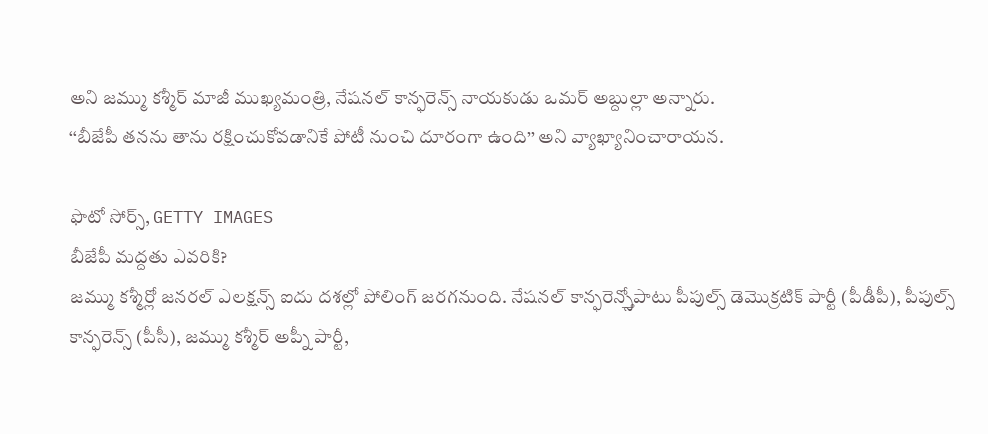అని జమ్ము కశ్మీర్ మాజీ ముఖ్యమంత్రి, నేషనల్ కాన్ఫరెన్స్ నాయకుడు ఒమర్ అబ్దుల్లా అన్నారు.
‘‘బీజేపీ తనను తాను రక్షించుకోవడానికే పోటీ నుంచి దూరంగా ఉంది’’ అని వ్యాఖ్యానించారాయన.

ఫొటో సోర్స్, GETTY IMAGES
బీజేపీ మద్దతు ఎవరికి?
జమ్ము కశ్మీర్లో జనరల్ ఎలక్షన్స్ ఐదు దశల్లో పోలింగ్ జరగనుంది. నేషనల్ కాన్ఫరెన్స్తోపాటు పీపుల్స్ డెమొక్రటిక్ పార్టీ (పీడీపీ), పీపుల్స్ కాన్ఫరెన్స్ (పీసీ), జమ్ము కశ్మీర్ అప్నీ పార్టీ,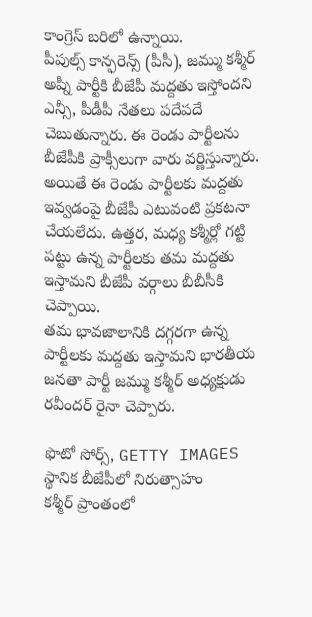కాంగ్రెస్ బరిలో ఉన్నాయి.
పీపుల్స్ కాన్ఫరెన్స్ (పీసీ), జమ్ము కశ్మీర్ అప్నీ పార్టీకి బీజేపీ మద్దతు ఇస్తోందని ఎన్సీ, పీడీపీ నేతలు పదేపదే చెబుతున్నారు. ఈ రెండు పార్టీలను బీజేపీకి ప్రాక్సీలుగా వారు వర్ణిస్తున్నారు.
అయితే ఈ రెండు పార్టీలకు మద్దతు ఇవ్వడంపై బీజేపీ ఎటువంటి ప్రకటనా చేయలేదు. ఉత్తర, మధ్య కశ్మీర్లో గట్టి పట్టు ఉన్న పార్టీలకు తమ మద్దతు ఇస్తామని బీజేపీ వర్గాలు బీబీసీకి చెప్పాయి.
తమ భావజాలానికి దగ్గరగా ఉన్న పార్టీలకు మద్దతు ఇస్తామని భారతీయ జనతా పార్టీ జమ్ము కశ్మీర్ అధ్యక్షుడు రవీందర్ రైనా చెప్పారు.

ఫొటో సోర్స్, GETTY IMAGES
స్థానిక బీజేపీలో నిరుత్సాహం
కశ్మీర్ ప్రాంతంలో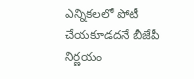ఎన్నికలలో పోటీ చేయకూడదనే బీజేపీ నిర్ణయం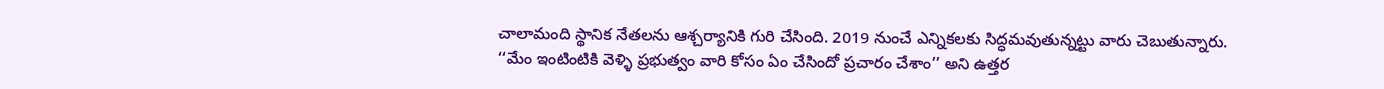చాలామంది స్థానిక నేతలను ఆశ్చర్యానికి గురి చేసింది. 2019 నుంచే ఎన్నికలకు సిద్ధమవుతున్నట్టు వారు చెబుతున్నారు.
‘‘మేం ఇంటింటికి వెళ్ళి ప్రభుత్వం వారి కోసం ఏం చేసిందో ప్రచారం చేశాం’’ అని ఉత్తర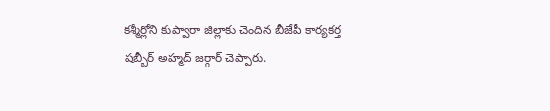కశ్మీర్లోని కుప్వారా జిల్లాకు చెందిన బీజేపీ కార్యకర్త షబ్బీర్ అహ్మద్ జర్గార్ చెప్పారు.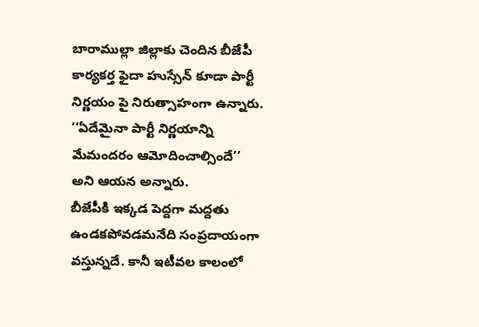బారాముల్లా జిల్లాకు చెందిన బీజేపీ కార్యకర్త ఫైదా హుస్సేన్ కూడా పార్టీ నిర్ణయం పై నిరుత్సాహంగా ఉన్నారు. ‘‘ఏదేమైనా పార్టీ నిర్ణయాన్ని మేమందరం ఆమోదించాల్సిందే’’ అని ఆయన అన్నారు.
బీజేపీకి ఇక్కడ పెద్దగా మద్దతు ఉండకపోవడమనేది సంప్రదాయంగా వస్తున్నదే. కానీ ఇటీవల కాలంలో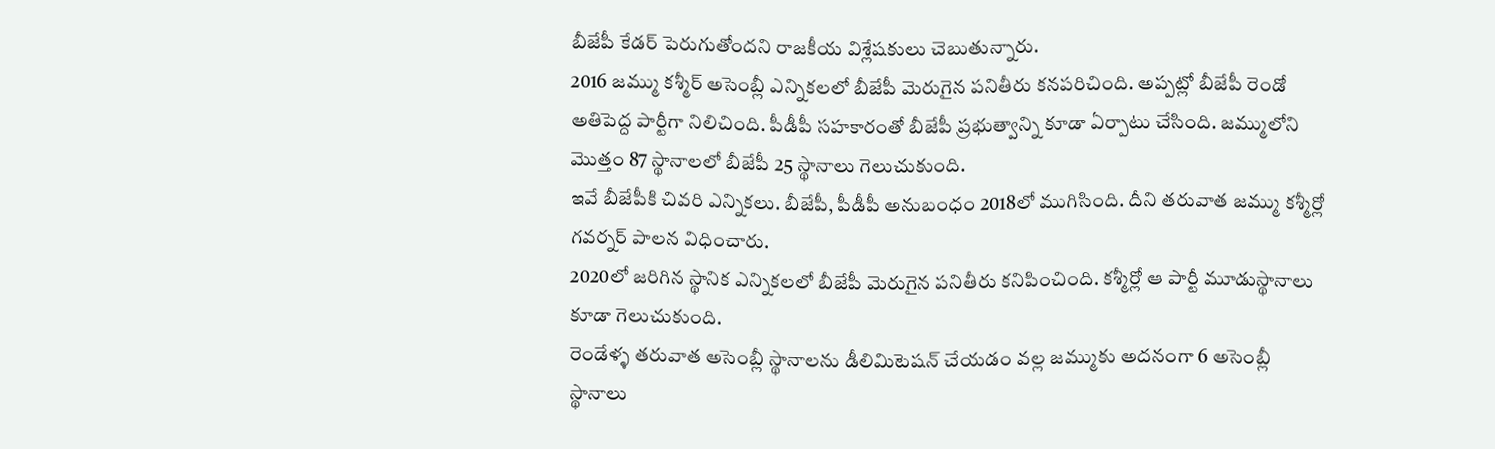బీజేపీ కేడర్ పెరుగుతోందని రాజకీయ విశ్లేషకులు చెబుతున్నారు.
2016 జమ్ము కశ్మీర్ అసెంబ్లీ ఎన్నికలలో బీజేపీ మెరుగైన పనితీరు కనపరిచింది. అప్పట్లో బీజేపీ రెండో అతిపెద్ద పార్టీగా నిలిచింది. పీడీపీ సహకారంతో బీజేపీ ప్రభుత్వాన్ని కూడా ఏర్పాటు చేసింది. జమ్ములోని మొత్తం 87 స్థానాలలో బీజేపీ 25 స్థానాలు గెలుచుకుంది.
ఇవే బీజేపీకి చివరి ఎన్నికలు. బీజేపీ, పీడీపీ అనుబంధం 2018లో ముగిసింది. దీని తరువాత జమ్ము కశ్మీర్లో గవర్నర్ పాలన విధించారు.
2020లో జరిగిన స్థానిక ఎన్నికలలో బీజేపీ మెరుగైన పనితీరు కనిపించింది. కశ్మీర్లో ఆ పార్టీ మూడుస్థానాలు కూడా గెలుచుకుంది.
రెండేళ్ళ తరువాత అసెంబ్లీ స్థానాలను డీలిమిటెషన్ చేయడం వల్ల జమ్ముకు అదనంగా 6 అసెంబ్లీ స్థానాలు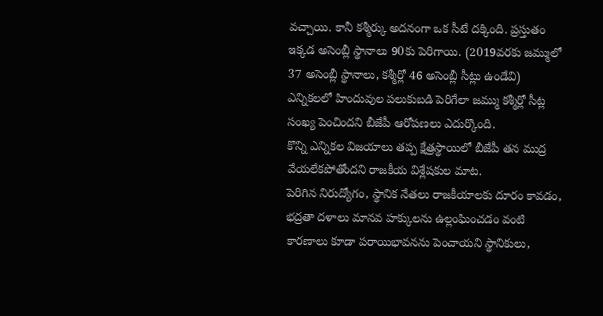వచ్చాయి. కానీ కశ్మీర్కు అదనంగా ఒక సీటే దక్కింది. ప్రస్తుతం ఇక్కడ అసెంబ్లీ స్థానాలు 90కు పెరిగాయి. (2019వరకు జమ్ములో 37 అసెంబ్లీ స్థానాలు, కశ్మీర్లో 46 అసెంబ్లీ సీట్లు ఉండేవి)
ఎన్నికలలో హిందువుల పలుకుబడి పెరిగేలా జమ్ము కశ్మీర్లో సీట్ల సంఖ్య పెంచిందని బీజేపీ ఆరోపణలు ఎదుర్కొంది.
కొన్ని ఎన్నికల విజయాలు తప్ప క్షేత్రస్థాయిలో బీజేపీ తన ముద్ర వేయలేకపోతోందని రాజకీయ విశ్లేషకుల మాట.
పెరిగిన నిరుద్యోగం, స్థానిక నేతలు రాజకీయాలకు దూరం కావడం, భద్రతా దళాలు మానవ హక్కులను ఉల్లంఘించడం వంటి కారణాలు కూడా పరాయిభావనను పెంచాయని స్థానికులు,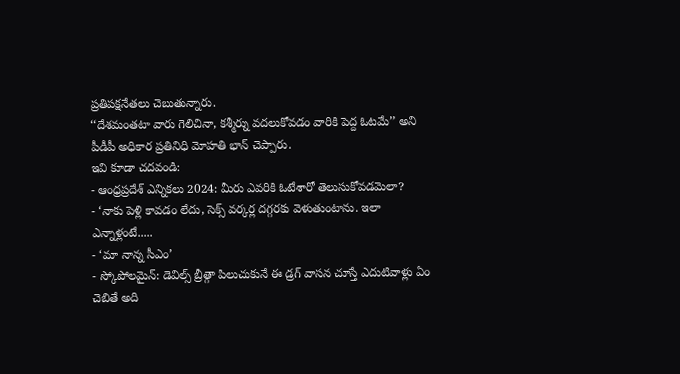ప్రతిపక్షనేతలు చెబుతున్నారు.
‘‘దేశమంతటా వారు గెలిచినా, కశ్మీర్ను వదలుకోవడం వారికి పెద్ద ఓటమే’’ అని పీడీపీ అధికార ప్రతినిధి మోహతి భాన్ చెప్పారు.
ఇవి కూడా చదవండి:
- ఆంధ్రప్రదేశ్ ఎన్నికలు 2024: మీరు ఎవరికి ఓటేశారో తెలుసుకోవడమెలా?
- ‘నాకు పెళ్లి కావడం లేదు, సెక్స్ వర్కర్ల దగ్గరకు వెళుతుంటాను. ఇలా ఎన్నాళ్లంటే.....
- ‘మా నాన్న సీఎం’
- స్కోపోలమైన్: డెవిల్స్ బ్రీత్గా పిలుచుకునే ఈ డ్రగ్ వాసన చూస్తే ఎదుటివాళ్లు ఏం చెబితే అది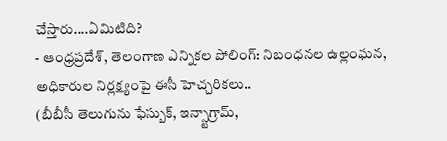చేస్తారు....ఏమిటిది?
- ఆంధ్రప్రదేశ్, తెలంగాణ ఎన్నికల పోలింగ్: నిబంధనల ఉల్లంఘన, అధికారుల నిర్లక్ష్యంపై ఈసీ హెచ్చరికలు..
(బీబీసీ తెలుగును ఫేస్బుక్, ఇన్స్టాగ్రామ్,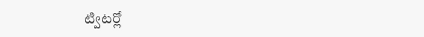ట్విటర్లో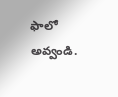ఫాలో అవ్వండి.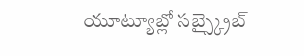యూట్యూబ్లో సబ్స్క్రైబ్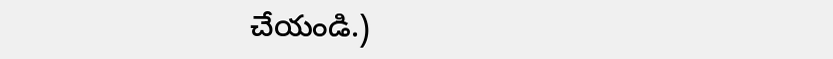చేయండి.)